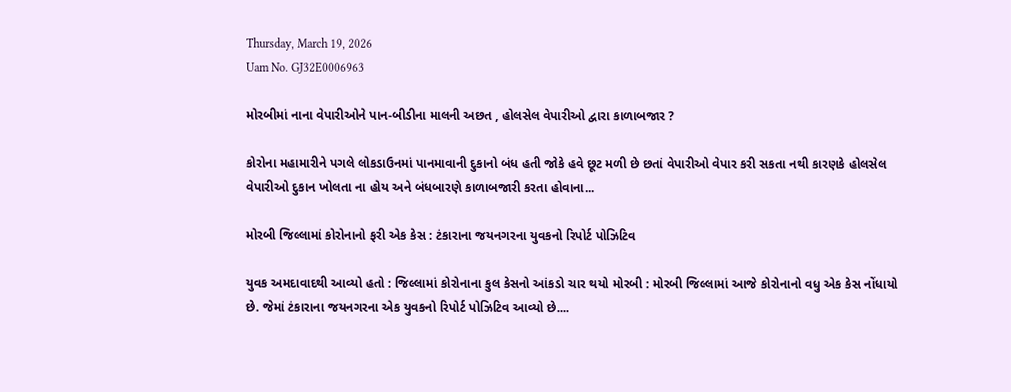Thursday, March 19, 2026
Uam No. GJ32E0006963

મોરબીમાં નાના વેપારીઓને પાન-બીડીના માલની અછત , હોલસેલ વેપારીઓ દ્વારા કાળાબજાર ?

કોરોના મહામારીને પગલે લોકડાઉનમાં પાનમાવાની દુકાનો બંધ હતી જોકે હવે છૂટ મળી છે છતાં વેપારીઓ વેપાર કરી સકતા નથી કારણકે હોલસેલ વેપારીઓ દુકાન ખોલતા ના હોય અને બંધબારણે કાળાબજારી કરતા હોવાના...

મોરબી જિલ્લામાં કોરોનાનો ફરી એક કેસ : ટંકારાના જયનગરના યુવકનો રિપોર્ટ પોઝિટિવ

યુવક અમદાવાદથી આવ્યો હતો : જિલ્લામાં કોરોનાના કુલ કેસનો આંકડો ચાર થયો મોરબી : મોરબી જિલ્લામાં આજે કોરોનાનો વધુ એક કેસ નોંધાયો છે. જેમાં ટંકારાના જયનગરના એક યુવકનો રિપોર્ટ પોઝિટિવ આવ્યો છે....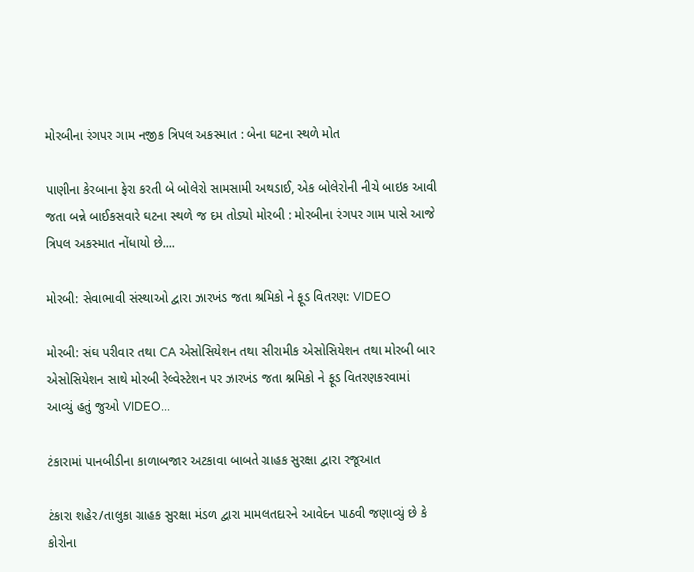મોરબીના રંગપર ગામ નજીક ત્રિપલ અકસ્માત : બેના ઘટના સ્થળે મોત

પાણીના કેરબાના ફેરા કરતી બે બોલેરો સામસામી અથડાઈ, એક બોલેરોની નીચે બાઇક આવી જતા બન્ને બાઈકસવારે ઘટના સ્થળે જ દમ તોડ્યો મોરબી : મોરબીના રંગપર ગામ પાસે આજે ત્રિપલ અકસ્માત નોંધાયો છે....

મોરબી: સેવાભાવી સંસ્થાઓ દ્વારા ઝારખંડ જતા શ્રમિકો ને ફૂડ વિતરણ: VIDEO

મોરબી: સંઘ પરીવાર તથા CA એસોસિયેશન તથા સીરામીક એસોસિયેશન તથા મોરબી બાર એસોસિયેશન સાથે મોરબી રેલ્વેસ્ટેશન પર ઝારખંડ જતા શ્નમિકો ને ફૂડ વિતરણકરવામાં આવ્યું હતું જુઓ VIDEO...

ટંકારામાં પાનબીડીના કાળાબજાર અટકાવા બાબતે ગ્રાહક સુરક્ષા દ્વારા રજૂઆત

ટંકારા શહેર/તાલુકા ગ્રાહક સુરક્ષા મંડળ દ્વારા મામલતદારને આવેદન પાઠવી જણાવ્યું છે કે કોરોના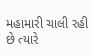મહામારી ચાલી રહી છે ત્યારે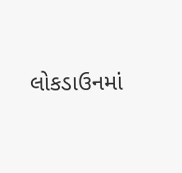લોકડાઉનમાં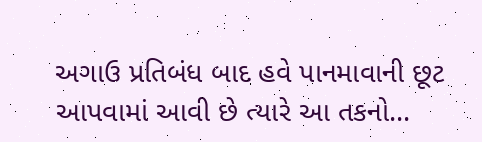અગાઉ પ્રતિબંધ બાદ હવે પાનમાવાની છૂટ આપવામાં આવી છે ત્યારે આ તકનો...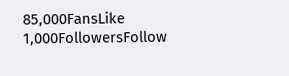85,000FansLike
1,000FollowersFollow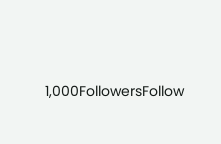1,000FollowersFollow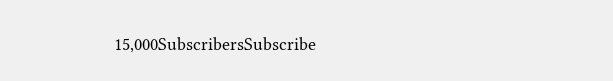15,000SubscribersSubscribe